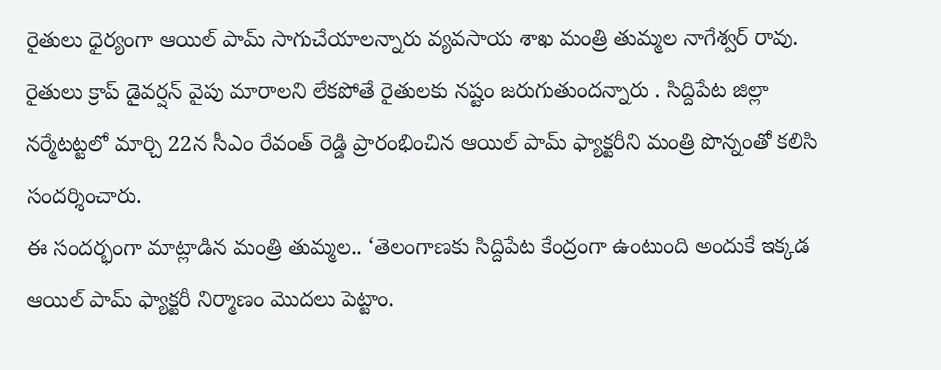రైతులు ధైర్యంగా ఆయిల్ పామ్ సాగుచేయాలన్నారు వ్యవసాయ శాఖ మంత్రి తుమ్మల నాగేశ్వర్ రావు. రైతులు క్రాప్ డైవర్షన్ వైపు మారాలని లేకపోతే రైతులకు నష్టం జరుగుతుందన్నారు . సిద్దిపేట జిల్లా నర్మేటట్టలో మార్చి 22న సీఎం రేవంత్ రెడ్డి ప్రారంభించిన ఆయిల్ పామ్ ఫ్యాక్టరీని మంత్రి పొన్నంతో కలిసి సందర్శించారు.
ఈ సందర్భంగా మాట్లాడిన మంత్రి తుమ్మల.. ‘తెలంగాణకు సిద్దిపేట కేంద్రంగా ఉంటుంది అందుకే ఇక్కడ ఆయిల్ పామ్ ఫ్యాక్టరీ నిర్మాణం మొదలు పెట్టాం.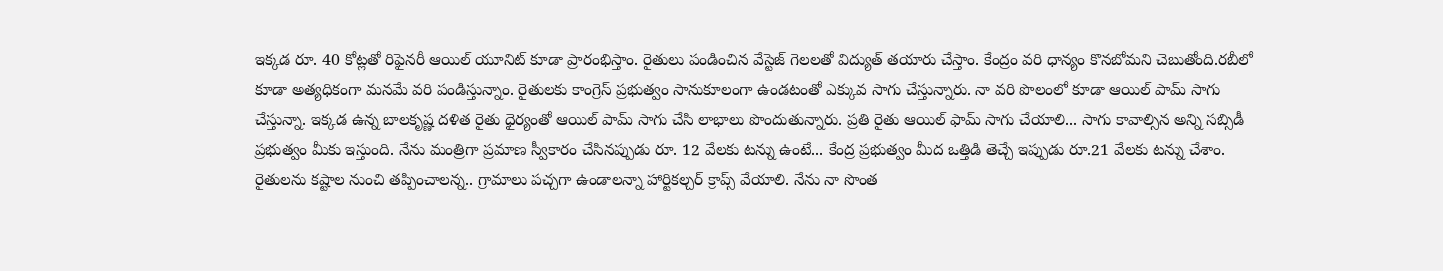ఇక్కడ రూ. 40 కోట్లతో రిఫైనరీ ఆయిల్ యూనిట్ కూడా ప్రారంభిస్తాం. రైతులు పండించిన వేస్టెజ్ గెలలతో విద్యుత్ తయారు చేస్తాం. కేంద్రం వరి ధాన్యం కొనబోమని చెబుతోంది.రబీలో కూడా అత్యధికంగా మనమే వరి పండిస్తున్నాం. రైతులకు కాంగ్రెస్ ప్రభుత్వం సానుకూలంగా ఉండటంతో ఎక్కువ సాగు చేస్తున్నారు. నా వరి పొలంలో కూడా ఆయిల్ పామ్ సాగు చేస్తున్నా. ఇక్కడ ఉన్న బాలకృష్ణ దళిత రైతు ధైర్యంతో ఆయిల్ పామ్ సాగు చేసి లాభాలు పొందుతున్నారు. ప్రతి రైతు ఆయిల్ ఫామ్ సాగు చేయాలి... సాగు కావాల్సిన అన్ని సబ్సిడీ ప్రభుత్వం మీకు ఇస్తుంది. నేను మంత్రిగా ప్రమాణ స్వీకారం చేసినప్పుడు రూ. 12 వేలకు టన్ను ఉంటే... కేంద్ర ప్రభుత్వం మీద ఒత్తిడి తెచ్చే ఇప్పుడు రూ.21 వేలకు టన్ను చేశాం. రైతులను కష్టాల నుంచి తప్పించాలన్న.. గ్రామాలు పచ్చగా ఉండాలన్నా హార్టికల్చర్ క్రాప్స్ వేయాలి. నేను నా సొంత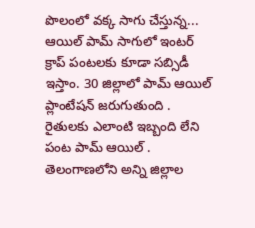పొలంలో వక్క సాగు చేస్తున్న... ఆయిల్ పామ్ సాగులో ఇంటర్ క్రాప్ పంటలకు కూడా సబ్సిడీ ఇస్తాం. 30 జిల్లాలో పామ్ ఆయిల్ ప్లాంటేషన్ జరుగుతుంది . రైతులకు ఎలాంటి ఇబ్బంది లేని పంట పామ్ ఆయిల్ . తెలంగాణలోని అన్ని జిల్లాల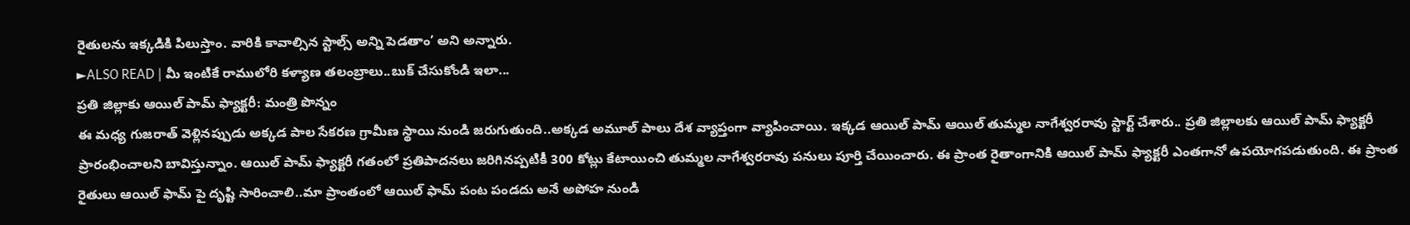రైతులను ఇక్కడికి పిలుస్తాం. వారికి కావాల్సిన స్టాల్స్ అన్ని పెడతాం’ అని అన్నారు.
►ALSO READ | మీ ఇంటికే రాములోరి కళ్యాణ తలంబ్రాలు..బుక్ చేసుకోండి ఇలా...
ప్రతి జిల్లాకు ఆయిల్ పామ్ ఫ్యాక్టరీ: మంత్రి పొన్నం
ఈ మధ్య గుజరాత్ వెళ్లినప్పుడు అక్కడ పాల సేకరణ గ్రామీణ స్థాయి నుండి జరుగుతుంది..అక్కడ అమూల్ పాలు దేశ వ్యాప్తంగా వ్యాపించాయి. ఇక్కడ ఆయిల్ పామ్ ఆయిల్ తుమ్మల నాగేశ్వరరావు స్టార్ట్ చేశారు.. ప్రతి జిల్లాలకు ఆయిల్ పామ్ ఫ్యాక్టరీ ప్రారంభించాలని బావిస్తున్నాం. ఆయిల్ పామ్ ఫ్యాక్టరీ గతంలో ప్రతిపాదనలు జరిగినప్పటికీ 300 కోట్లు కేటాయించి తుమ్మల నాగేశ్వరరావు పనులు పూర్తి చేయించారు. ఈ ప్రాంత రైతాంగానికి ఆయిల్ పామ్ ఫ్యాక్టరీ ఎంతగానో ఉపయోగపడుతుంది. ఈ ప్రాంత రైతులు ఆయిల్ ఫామ్ పై దృష్టి సారించాలి..మా ప్రాంతంలో ఆయిల్ ఫామ్ పంట పండదు అనే అపోహ నుండి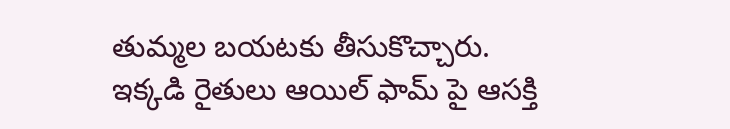తుమ్మల బయటకు తీసుకొచ్చారు. ఇక్కడి రైతులు ఆయిల్ ఫామ్ పై ఆసక్తి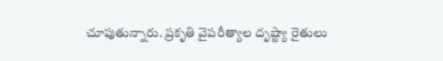చూపుతున్నారు. ప్రకృతి వైపరీత్యాల దృష్ట్యా రైతులు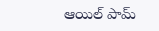ఆయిల్ పామ్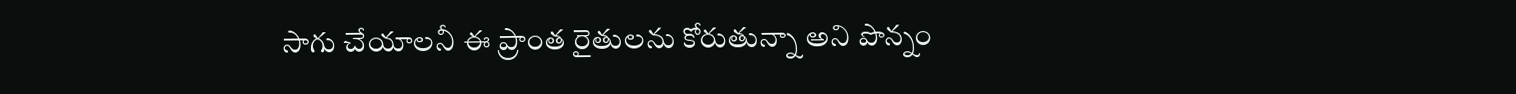సాగు చేయాలనీ ఈ ప్రాంత రైతులను కోరుతున్నా అని పొన్నం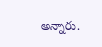అన్నారు.